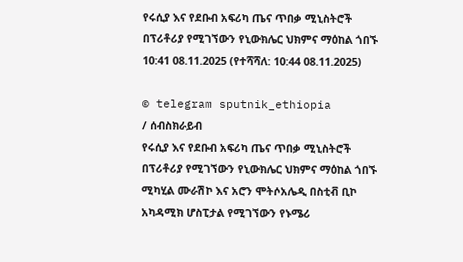የሩሲያ እና የደቡብ አፍሪካ ጤና ጥበቃ ሚኒስትሮች በፕሪቶሪያ የሚገኘውን የኒውክሌር ህክምና ማዕከል ጎበኙ
10:41 08.11.2025 (የተሻሻለ: 10:44 08.11.2025)

© telegram sputnik_ethiopia
/ ሰብስክራይብ
የሩሲያ እና የደቡብ አፍሪካ ጤና ጥበቃ ሚኒስትሮች በፕሪቶሪያ የሚገኘውን የኒውክሌር ህክምና ማዕከል ጎበኙ
ሚካሂል ሙራሽኮ እና አሮን ሞትሶአሌዲ በስቲቭ ቢኮ አካዳሚክ ሆስፒታል የሚገኘውን የኑሜሪ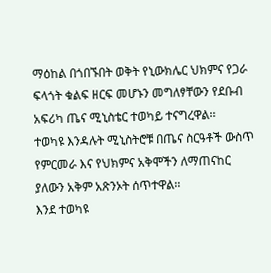ማዕከል በጎበኙበት ወቅት የኒውክሌር ህክምና የጋራ ፍላጎት ቁልፍ ዘርፍ መሆኑን መግለፃቸውን የደቡብ አፍሪካ ጤና ሚኒስቴር ተወካይ ተናግረዋል፡፡
ተወካዩ እንዳሉት ሚኒስትሮቹ በጤና ስርዓቶች ውስጥ የምርመራ እና የህክምና አቅሞችን ለማጠናከር ያለውን አቅም አጽንኦት ሰጥተዋል፡፡
እንደ ተወካዩ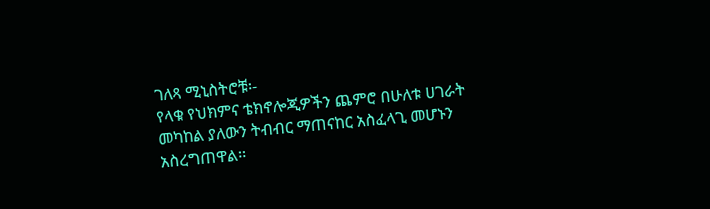ገለጻ ሚኒስትሮቹ፡-
የላቁ የህክምና ቴክኖሎጂዎችን ጨምሮ በሁለቱ ሀገራት መካከል ያለውን ትብብር ማጠናከር አስፈላጊ መሆኑን አስረግጠዋል፡፡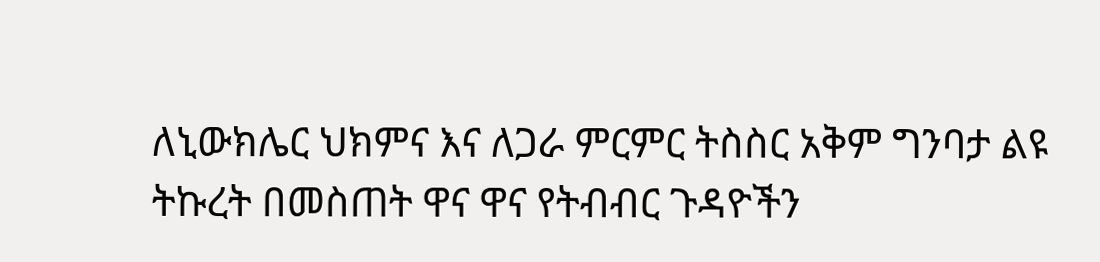ለኒውክሌር ህክምና እና ለጋራ ምርምር ትስስር አቅም ግንባታ ልዩ ትኩረት በመስጠት ዋና ዋና የትብብር ጉዳዮችን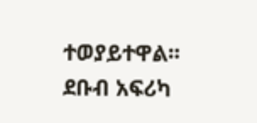ተወያይተዋል፡፡
ደቡብ አፍሪካ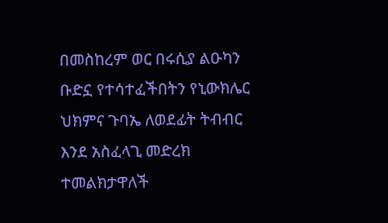በመስከረም ወር በሩሲያ ልዑካን ቡድኗ የተሳተፈችበትን የኒውክሌር ህክምና ጉባኤ ለወደፊት ትብብር እንደ አስፈላጊ መድረክ ተመልክታዋለች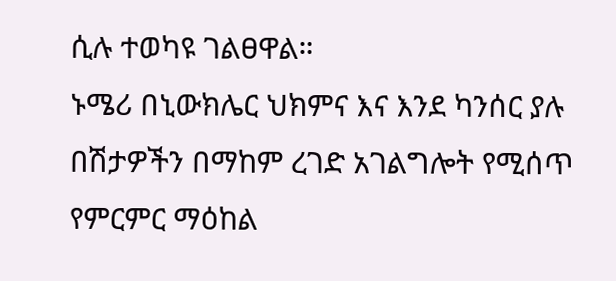ሲሉ ተወካዩ ገልፀዋል።
ኑሜሪ በኒውክሌር ህክምና እና እንደ ካንሰር ያሉ በሽታዎችን በማከም ረገድ አገልግሎት የሚሰጥ የምርምር ማዕከል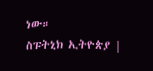ነው።
ስፑትኒክ ኢትዮጵያ |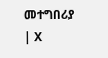መተግበሪያ | X